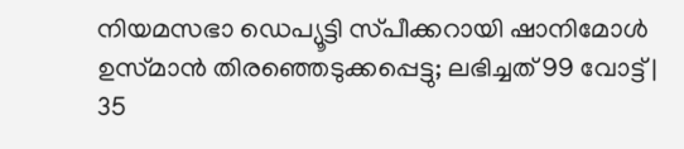നിയമസഭാ ഡെപ്യൂട്ടി സ്‌പീക്കറായി ഷാനിമോൾ ഉസ്‌മാൻ തിരഞ്ഞെടുക്കപ്പെട്ടു; ലഭിച്ചത് 99 വോട്ട് | 35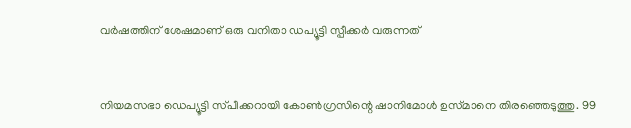വര്‍ഷത്തിന് ശേഷമാണ് ഒരു വനിതാ ഡപ്യൂട്ടി സ്പീക്കര്‍ വരുന്നത്


നിയമസഭാ ഡെപ്യൂട്ടി സ്‌പീക്കറായി കോൺഗ്രസിന്റെ ഷാനിമോൾ ഉസ്‌മാനെ തിരഞ്ഞെടുത്തു. 99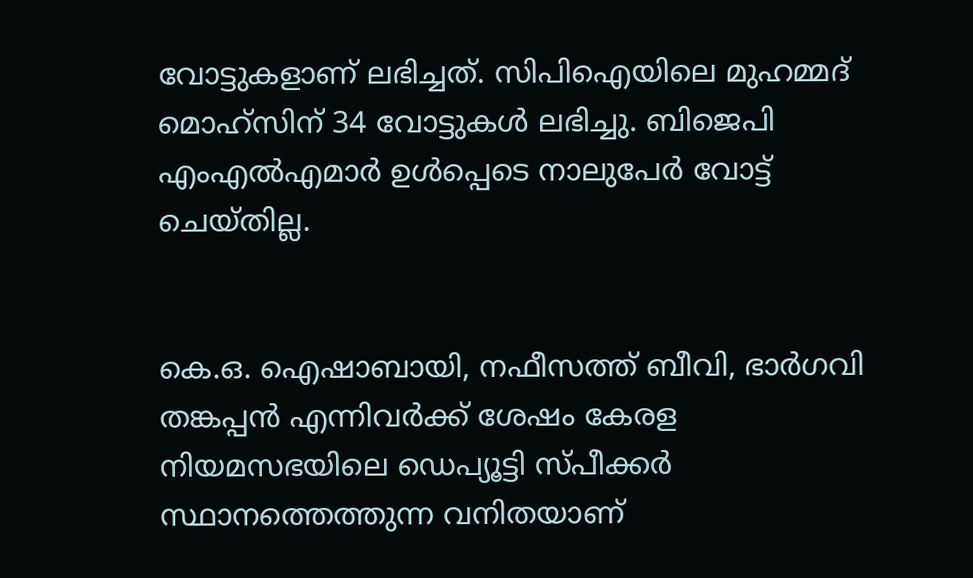വോട്ടുകളാണ് ലഭിച്ചത്. സിപിഐയിലെ മുഹമ്മദ് മൊഹ്‌സിന് 34 വോട്ടുകൾ ലഭിച്ചു. ബിജെപി എംഎൽഎമാർ ഉൾപ്പെടെ നാലുപേർ വോട്ട് ചെയ്‌തില്ല.


കെ.ഒ. ഐഷാബായി, നഫീസത്ത് ബീവി, ഭാര്‍ഗവി തങ്കപ്പന്‍ എന്നിവർക്ക് ശേഷം കേരള നിയമസഭയിലെ ഡെപ്യൂട്ടി സ്പീക്കർ സ്ഥാനത്തെത്തുന്ന വനിതയാണ്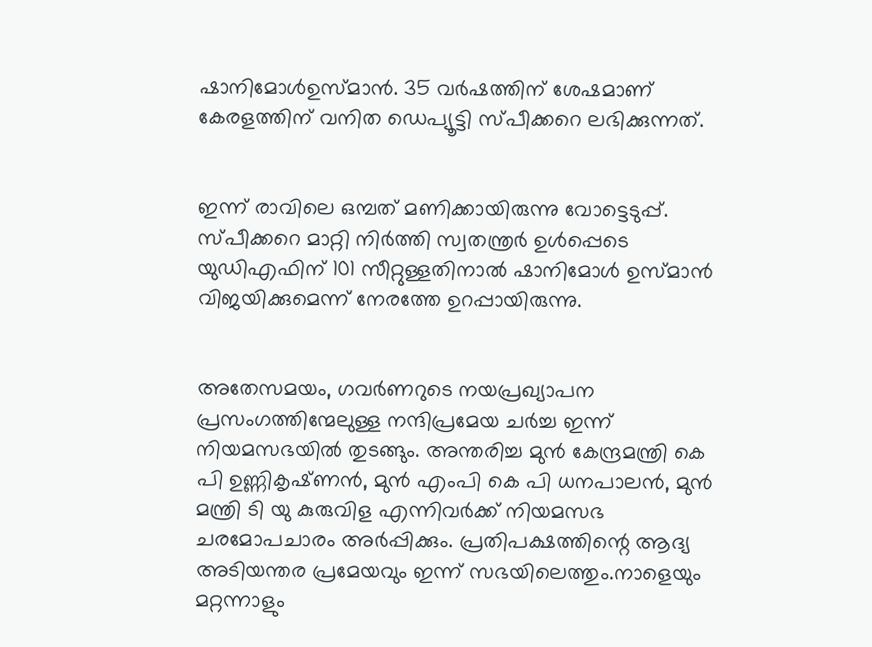ഷാനിമോൾഉസ്മാൻ. 35 വർഷത്തിന് ശേഷമാണ് കേരളത്തിന് വനിത ഡെപ്യൂട്ടി സ്പീക്കറെ ലഭിക്കുന്നത്.


ഇന്ന് രാവിലെ ഒമ്പത് മണിക്കായിരുന്നു വോട്ടെടുപ്പ്. സ്‌പീക്കറെ മാറ്റി നിർത്തി സ്വതന്ത്രർ ഉൾപ്പെടെ യുഡിഎഫിന് 101 സീറ്റുള്ളതിനാൽ ഷാനിമോൾ ഉസ്‌മാൻ വിജയിക്കുമെന്ന് നേരത്തേ ഉറപ്പായിരുന്നു.


അതേസമയം, ഗവർണറുടെ നയപ്രഖ്യാപന പ്രസംഗത്തിന്മേലുള്ള നന്ദിപ്രമേയ ചർച്ച ഇന്ന് നിയമസഭയിൽ തുടങ്ങും. അന്തരിച്ച മുൻ കേന്ദ്രമന്ത്രി കെ പി ഉണ്ണികൃഷ്‌‌ണൻ, മുൻ എംപി കെ പി ധനപാലൻ, മുൻ മന്ത്രി ടി യു കുരുവിള എന്നിവർക്ക് നിയമസഭ ചരമോപചാരം അർപ്പിക്കും. പ്രതിപക്ഷത്തിന്റെ ആദ്യ അടിയന്തര പ്രമേയവും ഇന്ന് സഭയിലെത്തും.നാളെയും മറ്റന്നാളും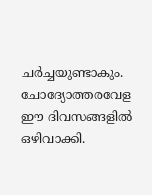ചർച്ചയുണ്ടാകും. ചോദ്യോത്തരവേള ഈ ദിവസങ്ങളിൽ ഒഴിവാക്കി.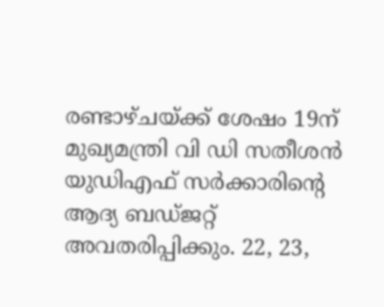രണ്ടാഴ്‌ചയ്‌ക്ക് ശേഷം 19ന് മുഖ്യമന്ത്രി വി ഡി സതീശൻ യുഡിഎഫ് സർക്കാരിന്റെ ആദ്യ ബഡ്‌ജറ്റ് അവതരിപ്പിക്കും. 22, 23,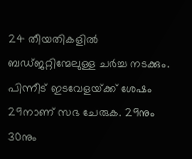24 തീയതികളിൽ ബഡ്‌ജറ്റിന്മേലുള്ള ചർച്ച നടക്കും. പിന്നീട് ഇടവേളയ്‌ക്ക് ശേഷം 29നാണ് സഭ ചേരുക. 29നും 30നും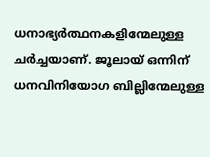ധനാഭ്യർത്ഥനകളിന്മേലുള്ള ചർച്ചയാണ്. ജൂലായ് ഒന്നിന് ധനവിനിയോഗ ബില്ലിന്മേലുള്ള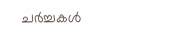ചർച്ചകൾ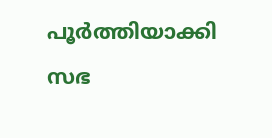പൂർത്തിയാക്കി സഭ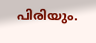പിരിയും.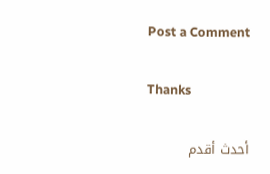Post a Comment

Thanks

أحدث أقدم